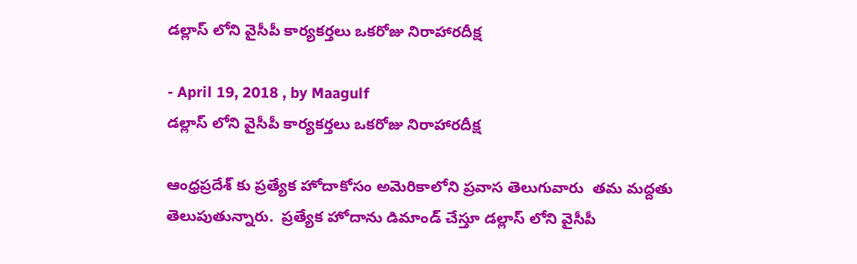డల్లాస్ లోని వైసీపీ కార్యకర్తలు ఒకరోజు నిరాహారదీక్ష

- April 19, 2018 , by Maagulf
డల్లాస్ లోని వైసీపీ కార్యకర్తలు ఒకరోజు నిరాహారదీక్ష

ఆంధ్రప్రదేశ్ కు ప్రత్యేక హోదాకోసం అమెరికాలోని ప్రవాస తెలుగువారు  తమ మద్దతు తెలుపుతున్నారు.  ప్రత్యేక హోదాను డిమాండ్ చేస్తూ డల్లాస్ లోని వైసీపీ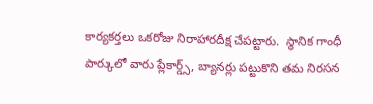కార్యకర్తలు ఒకరోజు నిరాహారదీక్ష చేపట్టారు.  స్థానిక గాంధీ పార్కులో వారు ప్లేకార్డ్స్, బ్యానర్లు పట్టుకొని తమ నిరసన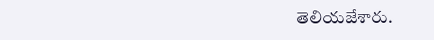తెలియజేశారు.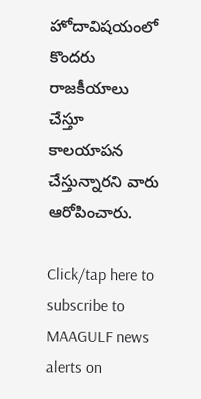హోదావిషయంలో కొందరు రాజకీయాలు చేస్తూ కాలయాపన చేస్తున్నారని వారు ఆరోపించారు.

Click/tap here to subscribe to MAAGULF news alerts on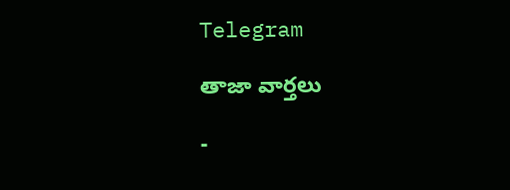Telegram

తాజా వార్తలు

-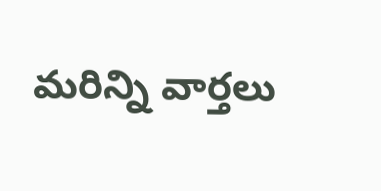మరిన్ని వార్తలు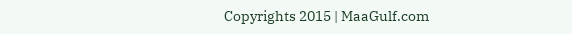Copyrights 2015 | MaaGulf.com